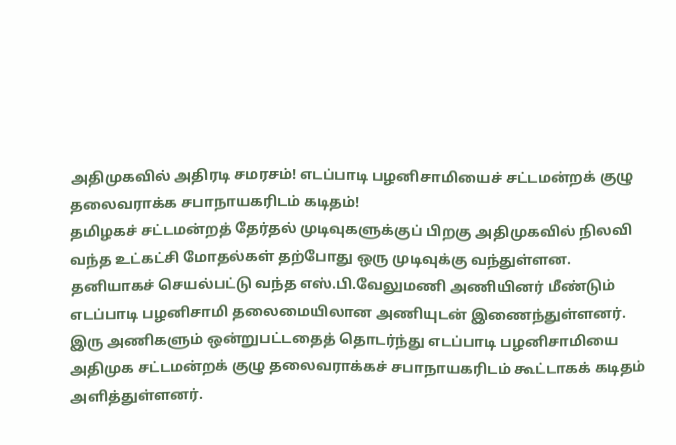அதிமுகவில் அதிரடி சமரசம்! எடப்பாடி பழனிசாமியைச் சட்டமன்றக் குழு தலைவராக்க சபாநாயகரிடம் கடிதம்!
தமிழகச் சட்டமன்றத் தேர்தல் முடிவுகளுக்குப் பிறகு அதிமுகவில் நிலவி வந்த உட்கட்சி மோதல்கள் தற்போது ஒரு முடிவுக்கு வந்துள்ளன. தனியாகச் செயல்பட்டு வந்த எஸ்.பி.வேலுமணி அணியினர் மீண்டும் எடப்பாடி பழனிசாமி தலைமையிலான அணியுடன் இணைந்துள்ளனர். இரு அணிகளும் ஒன்றுபட்டதைத் தொடர்ந்து எடப்பாடி பழனிசாமியை அதிமுக சட்டமன்றக் குழு தலைவராக்கச் சபாநாயகரிடம் கூட்டாகக் கடிதம் அளித்துள்ளனர்.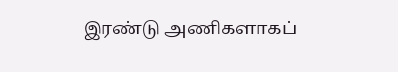இரண்டு அணிகளாகப்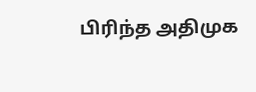பிரிந்த அதிமுக